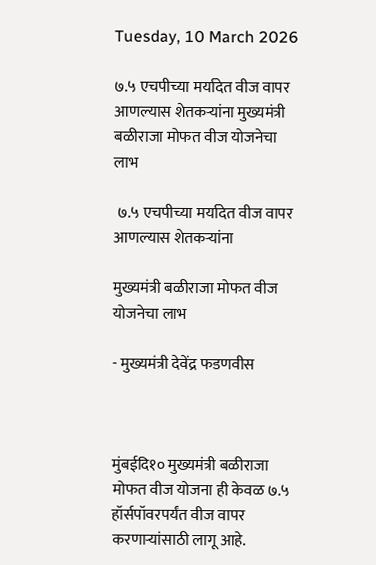Tuesday, 10 March 2026

७.५ एचपीच्या मर्यादेत वीज वापर आणल्यास शेतकऱ्यांना मुख्यमंत्री बळीराजा मोफत वीज योजनेचा लाभ

 ७.५ एचपीच्या मर्यादेत वीज वापर आणल्यास शेतकऱ्यांना

मुख्यमंत्री बळीराजा मोफत वीज योजनेचा लाभ

- मुख्यमंत्री देवेंद्र फडणवीस



मुंबईदि१० मुख्यमंत्री बळीराजा मोफत वीज योजना ही केवळ ७.५ हॉर्सपॉवरपर्यंत वीज वापर करणाऱ्यांसाठी लागू आहे.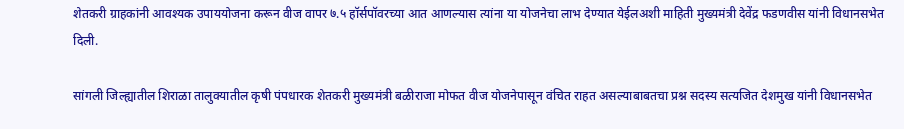शेतकरी ग्राहकांनी आवश्यक उपाययोजना करून वीज वापर ७.५ हॉर्सपॉवरच्या आत आणल्यास त्यांना या योजनेचा लाभ देण्यात येईलअशी माहिती मुख्यमंत्री देवेंद्र फडणवीस यांनी विधानसभेत दिली.

सांगली जिल्ह्यातील शिराळा तालुक्यातील कृषी पंपधारक शेतकरी मुख्यमंत्री बळीराजा मोफत वीज योजनेपासून वंचित राहत असल्याबाबतचा प्रश्न सदस्य सत्यजित देशमुख यांनी विधानसभेत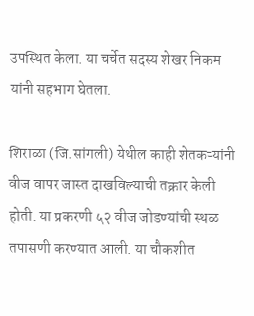उपस्थित केला. या चर्चेत सदस्य शेखर निकम यांनी सहभाग घेतला.

शिराळा (जि.सांगली) येथील काही शेतकऱ्यांनी वीज वापर जास्त दाखविल्याची तक्रार केली होती. या प्रकरणी ५२ वीज जोडण्यांची स्थळ तपासणी करण्यात आली. या चौकशीत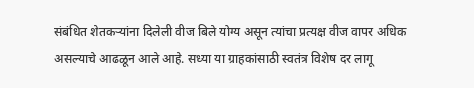संबंधित शेतकऱ्यांना दिलेली वीज बिले योग्य असून त्यांचा प्रत्यक्ष वीज वापर अधिक असल्याचे आढळून आले आहे. सध्या या ग्राहकांसाठी स्वतंत्र विशेष दर लागू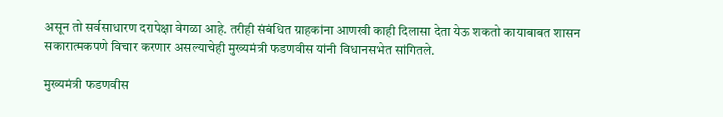असून तो सर्वसाधारण दरापेक्षा वेगळा आहे. तरीही संबंधित ग्राहकांना आणखी काही दिलासा देता येऊ शकतो कायाबाबत शासन सकारात्मकपणे विचार करणार असल्याचेही मुख्यमंत्री फडणवीस यांनी विधानसभेत सांगितले.

मुख्यमंत्री फडणवीस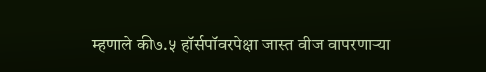म्हणाले की७.५ हॉर्सपॉवरपेक्षा जास्त वीज वापरणाऱ्या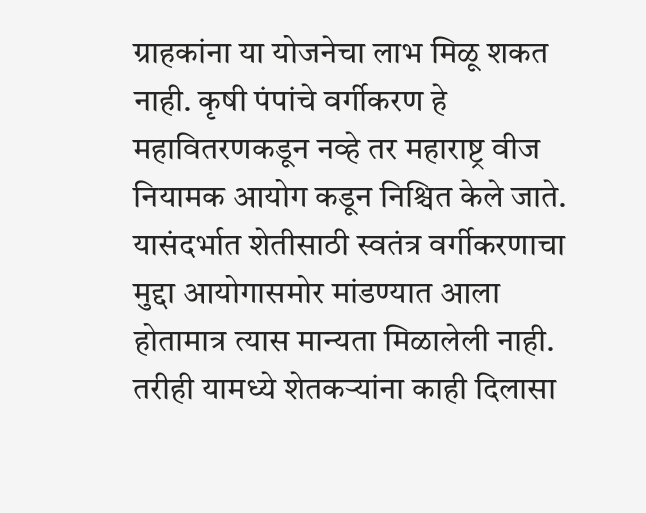ग्राहकांना या योजनेचा लाभ मिळू शकत नाही. कृषी पंपांचे वर्गीकरण हे महावितरणकडून नव्हे तर महाराष्ट्र वीज नियामक आयोग कडून निश्चित केले जाते. यासंदर्भात शेतीसाठी स्वतंत्र वर्गीकरणाचा मुद्दा आयोगासमोर मांडण्यात आला होतामात्र त्यास मान्यता मिळालेली नाही. तरीही यामध्ये शेतकऱ्यांना काही दिलासा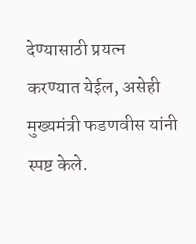देण्यासाठी प्रयत्न करण्यात येईल, असेही मुख्यमंत्री फडणवीस यांनी स्पष्ट केले.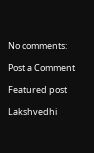No comments:

Post a Comment

Featured post

Lakshvedhi